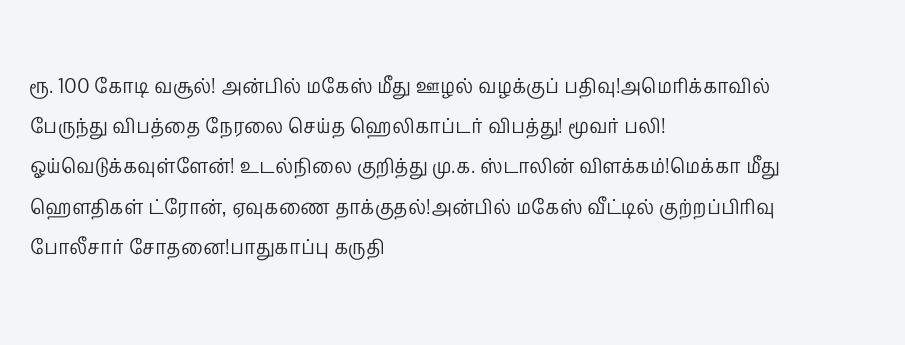ரூ. 100 கோடி வசூல்! அன்பில் மகேஸ் மீது ஊழல் வழக்குப் பதிவு!அமெரிக்காவில் பேருந்து விபத்தை நேரலை செய்த ஹெலிகாப்டர் விபத்து! மூவர் பலி! ஓய்வெடுக்கவுள்ளேன்! உடல்நிலை குறித்து மு.க. ஸ்டாலின் விளக்கம்!மெக்கா மீது ஹெளதிகள் ட்ரோன், ஏவுகணை தாக்குதல்!அன்பில் மகேஸ் வீட்டில் குற்றப்பிரிவு போலீசார் சோதனை!பாதுகாப்பு கருதி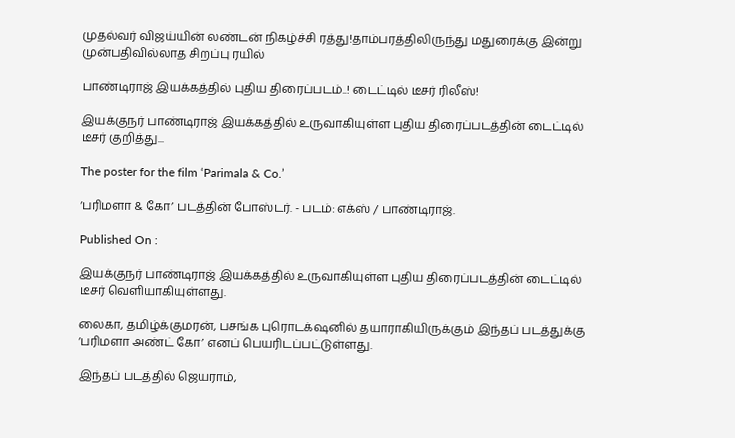முதல்வர் விஜய்யின் லண்டன் நிகழ்ச்சி ரத்து!தாம்பரத்திலிருந்து மதுரைக்கு இன்று முன்பதிவில்லாத சிறப்பு ரயில்

பாண்டிராஜ் இயக்கத்தில் புதிய திரைப்படம்..! டைட்டில் டீசர் ரிலீஸ்!

இயக்குநர் பாண்டிராஜ் இயக்கத்தில் உருவாகியுள்ள புதிய திரைப்படத்தின் டைட்டில் டீசர் குறித்து...

The poster for the film ‘Parimala & Co.’

‘பரிமளா & கோ’ படத்தின் போஸ்டர். - படம்: எக்ஸ் / பாண்டிராஜ்.

Published On :

இயக்குநர் பாண்டிராஜ் இயக்கத்தில் உருவாகியுள்ள புதிய திரைப்படத்தின் டைட்டில் டீசர் வெளியாகியுள்ளது.

லைகா, தமிழ்க்குமரன், பசங்க புரொடக்‌ஷனில் தயாராகியிருக்கும் இந்தப் படத்துக்கு ‘பரிமளா அண்ட் கோ’ எனப் பெயரிடப்பட்டுள்ளது.

இந்தப் படத்தில் ஜெயராம்,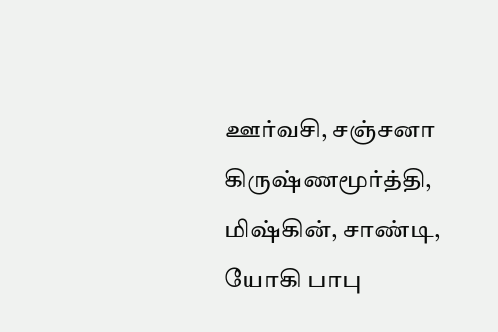ஊர்வசி, சஞ்சனா கிருஷ்ணமூர்த்தி, மிஷ்கின், சாண்டி, யோகி பாபு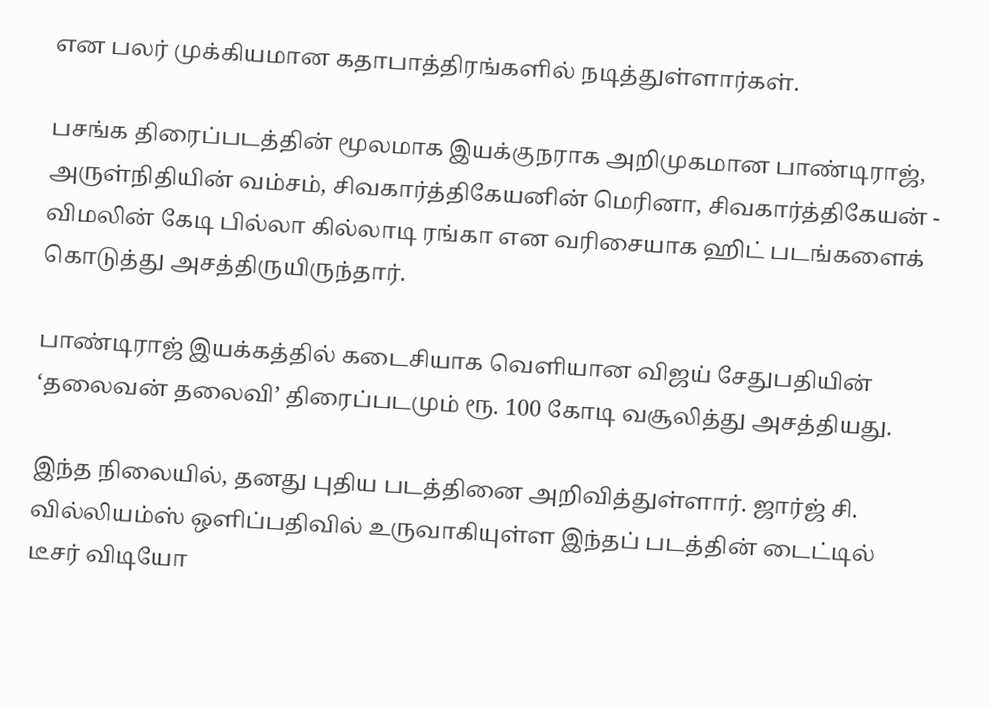என பலர் முக்கியமான கதாபாத்திரங்களில் நடித்துள்ளார்கள்.

பசங்க திரைப்படத்தின் மூலமாக இயக்குநராக அறிமுகமான பாண்டிராஜ், அருள்நிதியின் வம்சம், சிவகார்த்திகேயனின் மெரினா, சிவகார்த்திகேயன் - விமலின் கேடி பில்லா கில்லாடி ரங்கா என வரிசையாக ஹிட் படங்களைக் கொடுத்து அசத்திருயிருந்தார்.

பாண்டிராஜ் இயக்கத்தில் கடைசியாக வெளியான விஜய் சேதுபதியின் ‘தலைவன் தலைவி’ திரைப்படமும் ரூ. 100 கோடி வசூலித்து அசத்தியது.

இந்த நிலையில், தனது புதிய படத்தினை அறிவித்துள்ளார். ஜார்ஜ் சி. வில்லியம்ஸ் ஒளிப்பதிவில் உருவாகியுள்ள இந்தப் படத்தின் டைட்டில் டீசர் விடியோ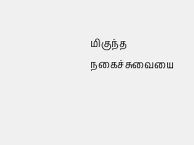மிகுந்த நகைச்சுவையை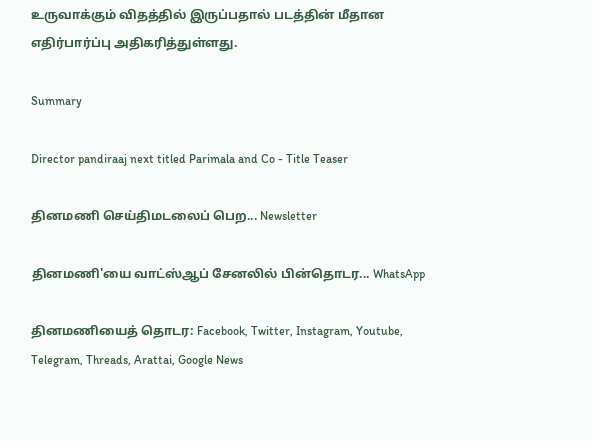உருவாக்கும் விதத்தில் இருப்பதால் படத்தின் மீதான எதிர்பார்ப்பு அதிகரித்துள்ளது.

Summary

Director pandiraaj next titled Parimala and Co - Title Teaser

தினமணி செய்திமடலைப் பெற... Newsletter

தினமணி'யை வாட்ஸ்ஆப் சேனலில் பின்தொடர... WhatsApp

தினமணியைத் தொடர: Facebook, Twitter, Instagram, Youtube, Telegram, Threads, Arattai, Google News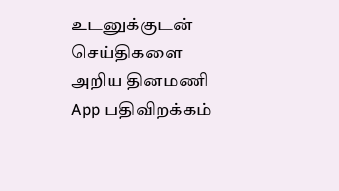உடனுக்குடன் செய்திகளை அறிய தினமணி App பதிவிறக்கம்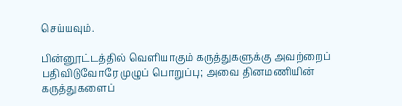செய்யவும்.

பின்னூட்டத்தில் வெளியாகும் கருத்துகளுக்கு அவற்றைப் பதிவிடுவோரே முழுப் பொறுப்பு; அவை தினமணியின் கருத்துகளைப்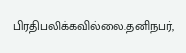பிரதிபலிக்கவில்லை.தனிநபர்,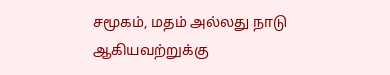சமூகம், மதம் அல்லது நாடு ஆகியவற்றுக்கு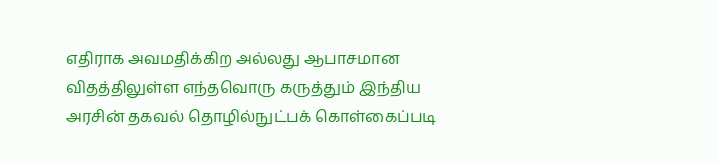எதிராக அவமதிக்கிற அல்லது ஆபாசமான விதத்திலுள்ள எந்தவொரு கருத்தும் இந்திய அரசின் தகவல் தொழில்நுட்பக் கொள்கைப்படி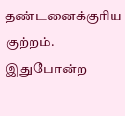தண்டனைக்குரிய குற்றம். இதுபோன்ற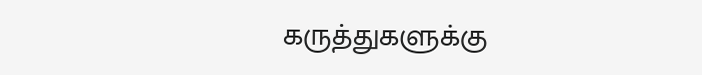கருத்துகளுக்கு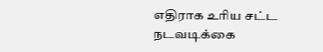எதிராக உரிய சட்ட நடவடிக்கை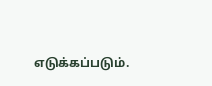எடுக்கப்படும்.